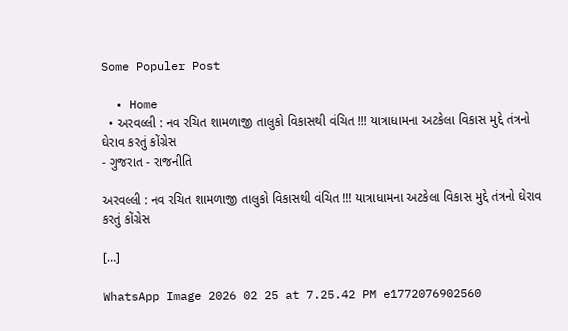Some Populer Post

  • Home
  • અરવલ્લી : નવ રચિત શામળાજી તાલુકો વિકાસથી વંચિત !!! યાત્રાધામના અટકેલા વિકાસ મુદ્દે તંત્રનો ઘેરાવ કરતું કોંગ્રેસ
- ગુજરાત - રાજનીતિ

અરવલ્લી : નવ રચિત શામળાજી તાલુકો વિકાસથી વંચિત !!! યાત્રાધામના અટકેલા વિકાસ મુદ્દે તંત્રનો ઘેરાવ કરતું કોંગ્રેસ

[…]

WhatsApp Image 2026 02 25 at 7.25.42 PM e1772076902560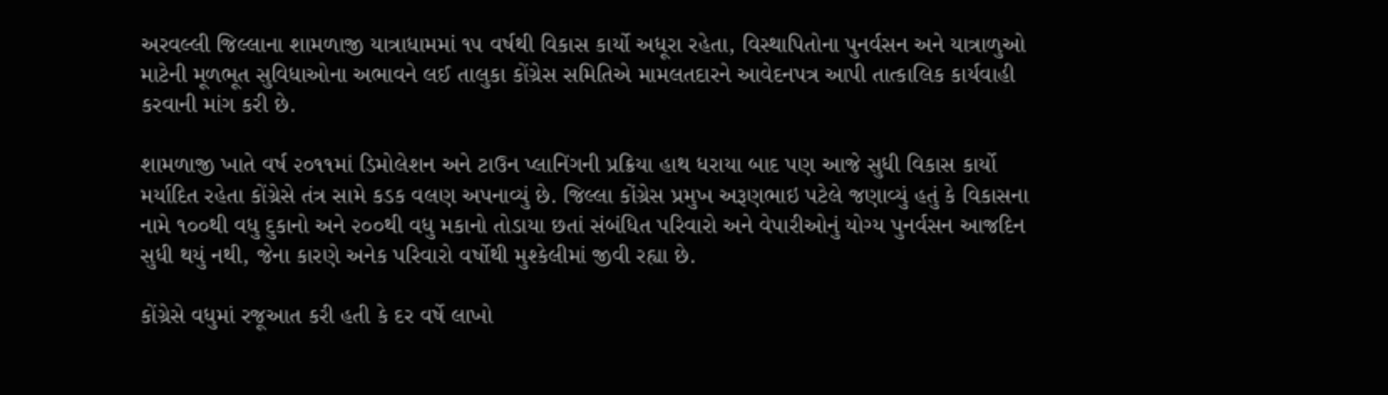અરવલ્લી જિલ્લાના શામળાજી યાત્રાધામમાં ૧૫ વર્ષથી વિકાસ કાર્યો અધૂરા રહેતા, વિસ્થાપિતોના પુનર્વસન અને યાત્રાળુઓ માટેની મૂળભૂત સુવિધાઓના અભાવને લઈ તાલુકા કોંગ્રેસ સમિતિએ મામલતદારને આવેદનપત્ર આપી તાત્કાલિક કાર્યવાહી કરવાની માંગ કરી છે.

શામળાજી ખાતે વર્ષ ૨૦૧૧માં ડિમોલેશન અને ટાઉન પ્લાનિંગની પ્રક્રિયા હાથ ધરાયા બાદ પણ આજે સુધી વિકાસ કાર્યો મર્યાદિત રહેતા કોંગ્રેસે તંત્ર સામે કડક વલણ અપનાવ્યું છે. જિલ્લા કોંગ્રેસ પ્રમુખ અરૂણભાઇ પટેલે જણાવ્યું હતું કે વિકાસના નામે ૧૦૦થી વધુ દુકાનો અને ૨૦૦થી વધુ મકાનો તોડાયા છતાં સંબંધિત પરિવારો અને વેપારીઓનું યોગ્ય પુનર્વસન આજદિન સુધી થયું નથી, જેના કારણે અનેક પરિવારો વર્ષોથી મુશ્કેલીમાં જીવી રહ્યા છે.

કોંગ્રેસે વધુમાં રજૂઆત કરી હતી કે દર વર્ષે લાખો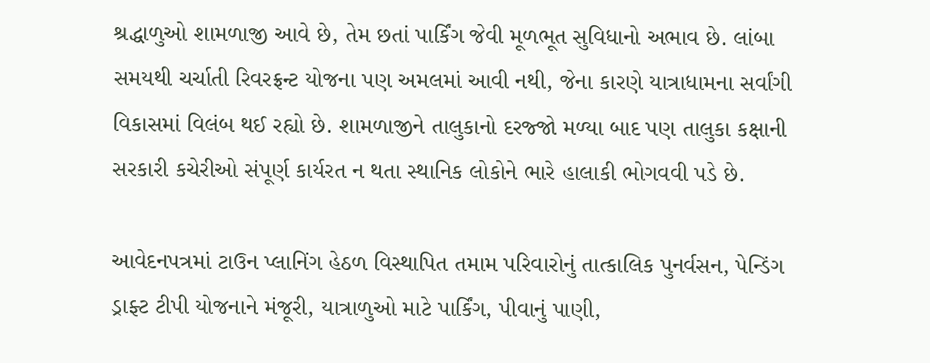શ્રદ્ધાળુઓ શામળાજી આવે છે, તેમ છતાં પાર્કિંગ જેવી મૂળભૂત સુવિધાનો અભાવ છે. લાંબા સમયથી ચર્ચાતી રિવરફ્રન્ટ યોજના પણ અમલમાં આવી નથી, જેના કારણે યાત્રાધામના સર્વાંગી વિકાસમાં વિલંબ થઈ રહ્યો છે. શામળાજીને તાલુકાનો દરજ્જો મળ્યા બાદ પણ તાલુકા કક્ષાની સરકારી કચેરીઓ સંપૂર્ણ કાર્યરત ન થતા સ્થાનિક લોકોને ભારે હાલાકી ભોગવવી પડે છે.

આવેદનપત્રમાં ટાઉન પ્લાનિંગ હેઠળ વિસ્થાપિત તમામ પરિવારોનું તાત્કાલિક પુનર્વસન, પેન્ડિંગ ડ્રાફ્ટ ટીપી યોજનાને મંજૂરી, યાત્રાળુઓ માટે પાર્કિંગ, પીવાનું પાણી,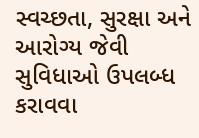સ્વચ્છતા, સુરક્ષા અને આરોગ્ય જેવી સુવિધાઓ ઉપલબ્ધ કરાવવા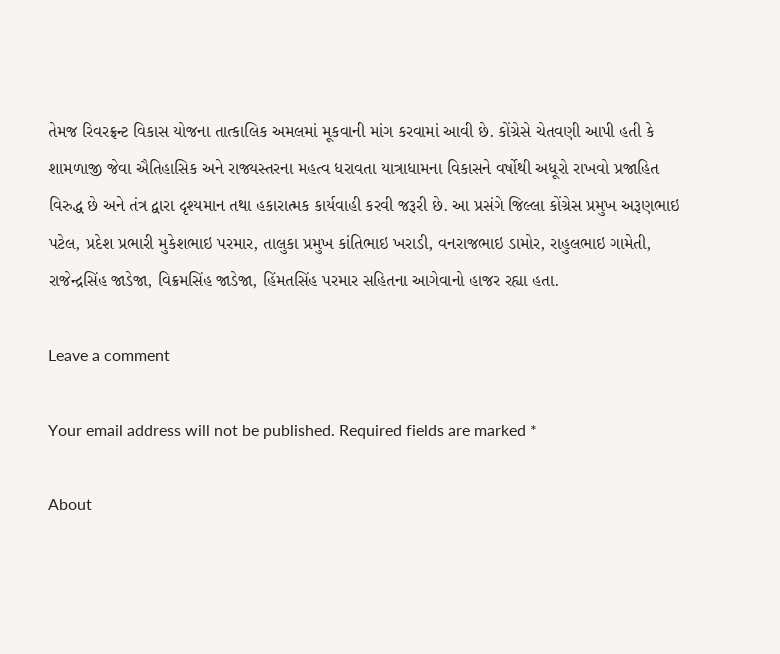તેમજ રિવરફ્રન્ટ વિકાસ યોજના તાત્કાલિક અમલમાં મૂકવાની માંગ કરવામાં આવી છે. કોંગ્રેસે ચેતવણી આપી હતી કે શામળાજી જેવા ઐતિહાસિક અને રાજ્યસ્તરના મહત્વ ધરાવતા યાત્રાધામના વિકાસને વર્ષોથી અધૂરો રાખવો પ્રજાહિત વિરુદ્ધ છે અને તંત્ર દ્વારા દૃશ્યમાન તથા હકારાત્મક કાર્યવાહી કરવી જરૂરી છે. આ પ્રસંગે જિલ્લા કોંગ્રેસ પ્રમુખ અરૂણભાઇ પટેલ, પ્રદેશ પ્રભારી મુકેશભાઇ પરમાર, તાલુકા પ્રમુખ કાંતિભાઇ ખરાડી, વનરાજભાઇ ડામોર, રાહુલભાઇ ગામેતી, રાજેન્દ્રસિંહ જાડેજા, વિક્રમસિંહ જાડેજા, હિંમતસિંહ પરમાર સહિતના આગેવાનો હાજર રહ્યા હતા.

Leave a comment

Your email address will not be published. Required fields are marked *

About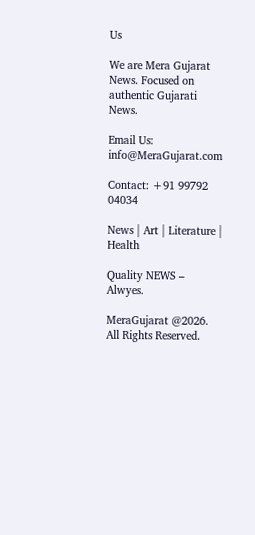Us

We are Mera Gujarat News. Focused on authentic Gujarati News.

Email Us: info@MeraGujarat.com

Contact: +91 99792 04034

News | Art | Literature | Health

Quality NEWS – Alwyes.

MeraGujarat @2026. All Rights Reserved.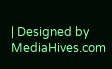| Designed by MediaHives.com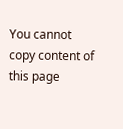You cannot copy content of this page